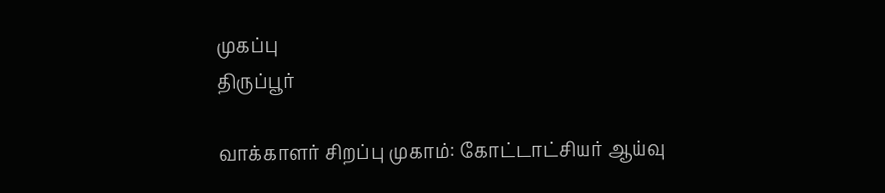முகப்பு
திருப்பூர்

வாக்காளர் சிறப்பு முகாம்: கோட்டாட்சியர் ஆய்வு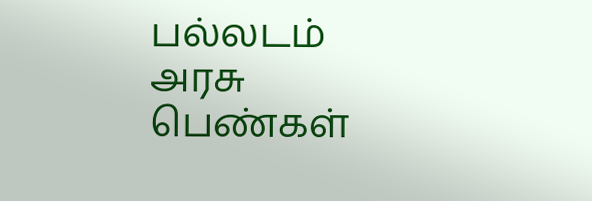பல்லடம் அரசு பெண்கள்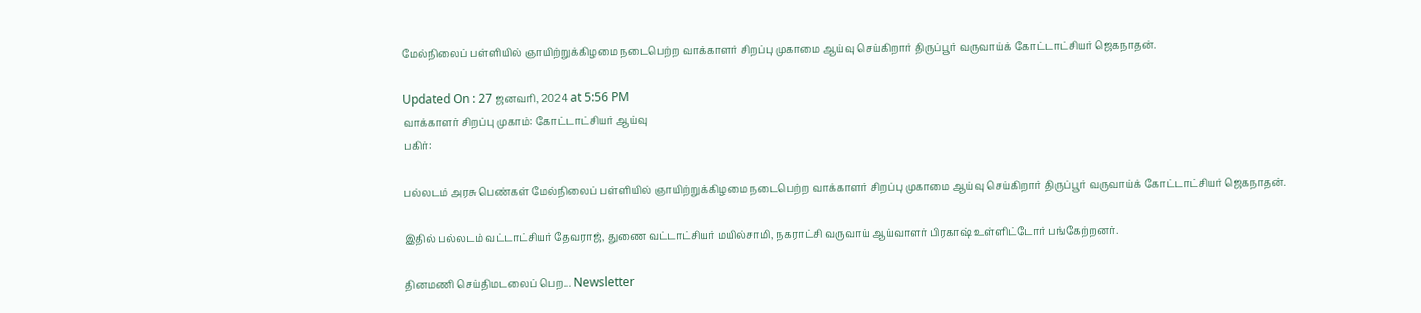மேல்நிலைப் பள்ளியில் ஞாயிற்றுக்கிழமை நடைபெற்ற வாக்காளர் சிறப்பு முகாமை ஆய்வு செய்கிறார் திருப்பூர் வருவாய்க் கோட்டாட்சியர் ஜெகநாதன்.

Updated On : 27 ஜனவரி, 2024 at 5:56 PM
வாக்காளர் சிறப்பு முகாம்: கோட்டாட்சியர் ஆய்வு
பகிர்:

பல்லடம் அரசு பெண்கள் மேல்நிலைப் பள்ளியில் ஞாயிற்றுக்கிழமை நடைபெற்ற வாக்காளர் சிறப்பு முகாமை ஆய்வு செய்கிறார் திருப்பூர் வருவாய்க் கோட்டாட்சியர் ஜெகநாதன்.

இதில் பல்லடம் வட்டாட்சியர் தேவராஜ், துணை வட்டாட்சியர் மயில்சாமி, நகராட்சி வருவாய் ஆய்வாளர் பிரகாஷ் உள்ளிட்டோர் பங்கேற்றனர்.

தினமணி செய்திமடலைப் பெற... Newsletter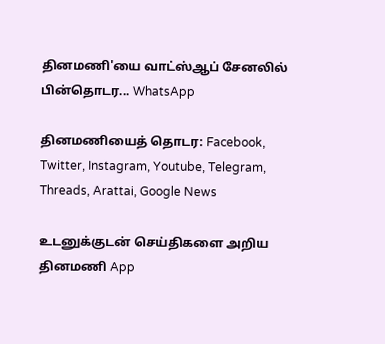தினமணி'யை வாட்ஸ்ஆப் சேனலில் பின்தொடர... WhatsApp

தினமணியைத் தொடர: Facebook, Twitter, Instagram, Youtube, Telegram, Threads, Arattai, Google News

உடனுக்குடன் செய்திகளை அறிய தினமணி App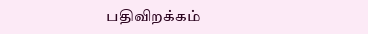பதிவிறக்கம்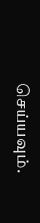செய்யவும்.